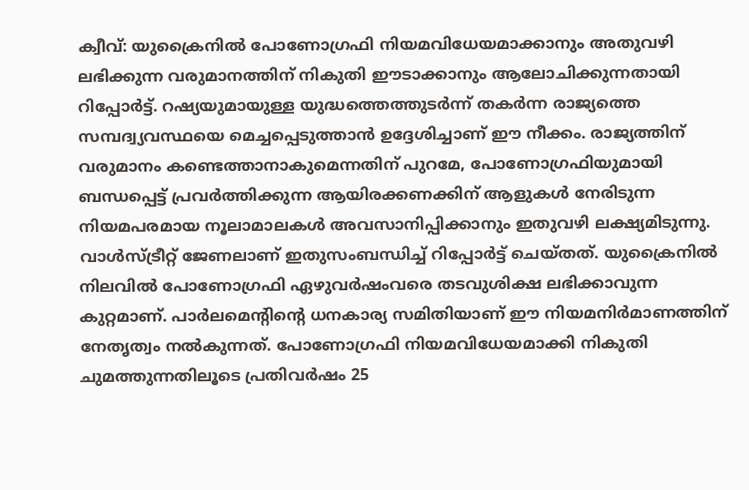ക്വീവ്: യുക്രൈനിൽ പോണോഗ്രഫി നിയമവിധേയമാക്കാനും അതുവഴി ലഭിക്കുന്ന വരുമാനത്തിന് നികുതി ഈടാക്കാനും ആലോചിക്കുന്നതായി റിപ്പോർട്ട്. റഷ്യയുമായുള്ള യുദ്ധത്തെത്തുടർന്ന് തകർന്ന രാജ്യത്തെ സമ്പദ്വ്യവസ്ഥയെ മെച്ചപ്പെടുത്താൻ ഉദ്ദേശിച്ചാണ് ഈ നീക്കം. രാജ്യത്തിന് വരുമാനം കണ്ടെത്താനാകുമെന്നതിന് പുറമേ, പോണോഗ്രഫിയുമായി ബന്ധപ്പെട്ട് പ്രവർത്തിക്കുന്ന ആയിരക്കണക്കിന് ആളുകൾ നേരിടുന്ന നിയമപരമായ നൂലാമാലകൾ അവസാനിപ്പിക്കാനും ഇതുവഴി ലക്ഷ്യമിടുന്നു.
വാൾസ്ട്രീറ്റ് ജേണലാണ് ഇതുസംബന്ധിച്ച് റിപ്പോർട്ട് ചെയ്തത്. യുക്രൈനിൽ നിലവിൽ പോണോഗ്രഫി ഏഴുവർഷംവരെ തടവുശിക്ഷ ലഭിക്കാവുന്ന കുറ്റമാണ്. പാർലമെന്റിന്റെ ധനകാര്യ സമിതിയാണ് ഈ നിയമനിർമാണത്തിന് നേതൃത്വം നൽകുന്നത്. പോണോഗ്രഫി നിയമവിധേയമാക്കി നികുതി ചുമത്തുന്നതിലൂടെ പ്രതിവർഷം 25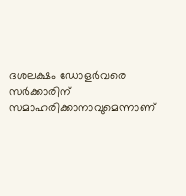ദശലക്ഷം ഡോളർവരെ സർക്കാരിന് സമാഹരിക്കാനാവുമെന്നാണ്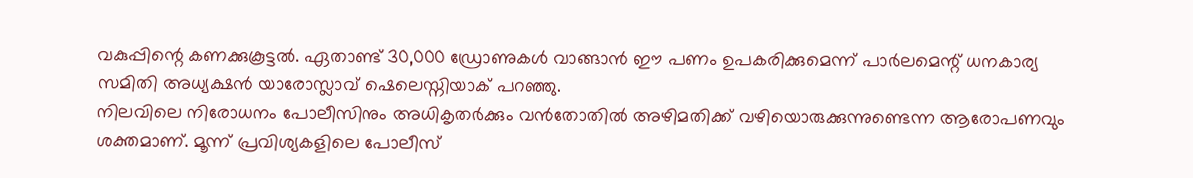വകുപ്പിന്റെ കണക്കുകൂട്ടൽ. ഏതാണ്ട് 30,000 ഡ്രോണുകൾ വാങ്ങാൻ ഈ പണം ഉപകരിക്കുമെന്ന് പാർലമെന്റ് ധനകാര്യ സമിതി അധ്യക്ഷൻ യാരോസ്ലാവ് ഷെലെസ്നിയാക് പറഞ്ഞു.
നിലവിലെ നിരോധനം പോലീസിനും അധികൃതർക്കും വൻതോതിൽ അഴിമതിക്ക് വഴിയൊരുക്കുന്നുണ്ടെന്ന ആരോപണവും ശക്തമാണ്. മൂന്ന് പ്രവിശ്യകളിലെ പോലീസ്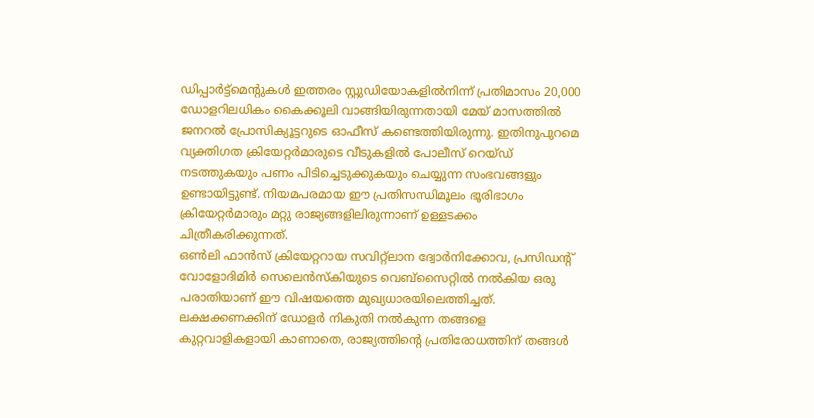ഡിപ്പാർട്ട്മെന്റുകൾ ഇത്തരം സ്റ്റുഡിയോകളിൽനിന്ന് പ്രതിമാസം 20,000 ഡോളറിലധികം കൈക്കൂലി വാങ്ങിയിരുന്നതായി മേയ് മാസത്തിൽ ജനറൽ പ്രോസിക്യൂട്ടറുടെ ഓഫീസ് കണ്ടെത്തിയിരുന്നു. ഇതിനുപുറമെ വ്യക്തിഗത ക്രിയേറ്റർമാരുടെ വീടുകളിൽ പോലീസ് റെയ്ഡ് നടത്തുകയും പണം പിടിച്ചെടുക്കുകയും ചെയ്യുന്ന സംഭവങ്ങളും ഉണ്ടായിട്ടുണ്ട്. നിയമപരമായ ഈ പ്രതിസന്ധിമൂലം ഭൂരിഭാഗം ക്രിയേറ്റർമാരും മറ്റു രാജ്യങ്ങളിലിരുന്നാണ് ഉള്ളടക്കം ചിത്രീകരിക്കുന്നത്.
ഒൺലി ഫാൻസ് ക്രിയേറ്ററായ സവിറ്റ്ലാന ദ്വോർനിക്കോവ, പ്രസിഡന്റ് വോളോദിമിർ സെലെൻസ്കിയുടെ വെബ്സൈറ്റിൽ നൽകിയ ഒരു പരാതിയാണ് ഈ വിഷയത്തെ മുഖ്യധാരയിലെത്തിച്ചത്. ലക്ഷക്കണക്കിന് ഡോളർ നികുതി നൽകുന്ന തങ്ങളെ കുറ്റവാളികളായി കാണാതെ, രാജ്യത്തിന്റെ പ്രതിരോധത്തിന് തങ്ങൾ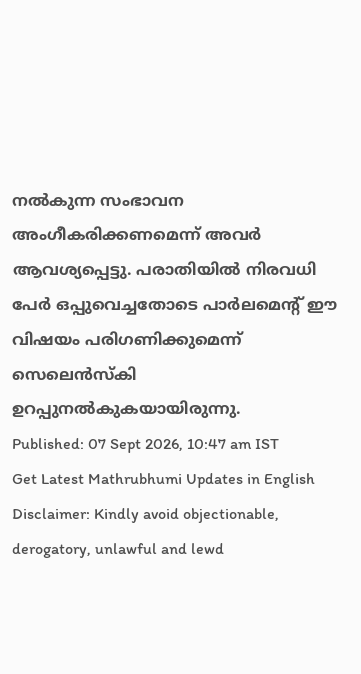നൽകുന്ന സംഭാവന അംഗീകരിക്കണമെന്ന് അവർ ആവശ്യപ്പെട്ടു. പരാതിയിൽ നിരവധി പേർ ഒപ്പുവെച്ചതോടെ പാർലമെന്റ് ഈ വിഷയം പരിഗണിക്കുമെന്ന് സെലെൻസ്കി ഉറപ്പുനൽകുകയായിരുന്നു.
Published: 07 Sept 2026, 10:47 am IST
Get Latest Mathrubhumi Updates in English
Disclaimer: Kindly avoid objectionable, derogatory, unlawful and lewd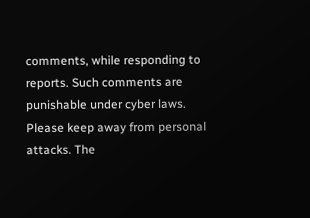comments, while responding to reports. Such comments are punishable under cyber laws. Please keep away from personal attacks. The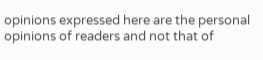opinions expressed here are the personal opinions of readers and not that of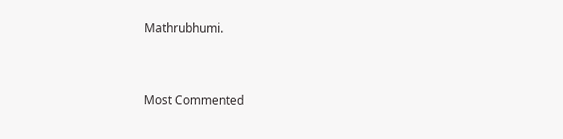Mathrubhumi.



Most Commented